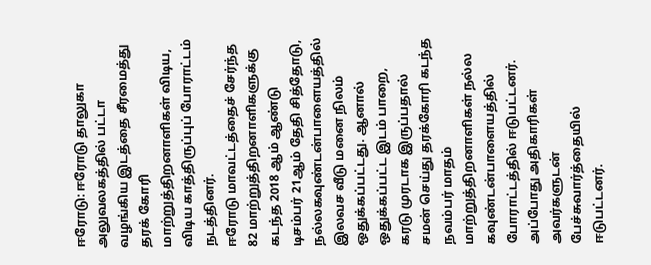ஈரோடு: ஈரோடு தாலுகா அலுவலகத்தில் பட்டா வழங்கிய இடத்தை சீரமைத்து தரக் கோரி மாற்றுத்திறனாளிகள் விடிய, விடிய காத்திருப்புப் போராட்டம் நடத்தினர்.
ஈரோடு மாவட்டத்தைச் சேர்ந்த 82 மாற்றுத்திறனாளிகளுக்கு கடந்த 2018 ஆம் ஆண்டு டிசம்பர் 21ஆம் தேதி சித்தோடு, நல்லகவுண்டன்பாளையத்தில் இலவச வீடு மனை நிலம் ஒதுக்கப்பட்டது. ஆனால் ஒதுக்கப்பட்ட இடம் பாறை, கரடு முரடாக இருப்பதால் சமன் செய்து தரக்கோரி கடந்த நவம்பர் மாதம் மாற்றுத்திறனாளிகள் நல்ல கவுண்டன்பாளையத்தில் போராட்டத்தில் ஈடுபட்டனர்.
அப்போது அதிகாரிகள் அவர்களுடன் பேச்சுவார்த்தையில் ஈடுபட்டனர்.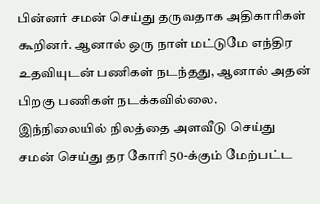பின்னர் சமன் செய்து தருவதாக அதிகாரிகள் கூறினர். ஆனால் ஒரு நாள் மட்டுமே எந்திர உதவியுடன் பணிகள் நடந்தது, ஆனால் அதன் பிறகு பணிகள் நடக்கவில்லை.
இந்நிலையில் நிலத்தை அளவீடு செய்து சமன் செய்து தர கோரி 50-க்கும் மேற்பட்ட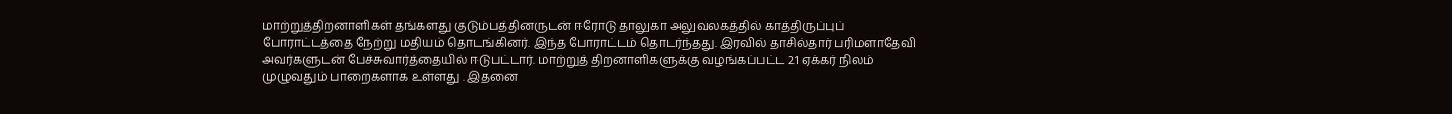மாற்றுத்திறனாளிகள் தங்களது குடும்பத்தினருடன் ஈரோடு தாலுகா அலுவலகத்தில் காத்திருப்புப் போராட்டத்தை நேற்று மதியம் தொடங்கினர். இந்த போராட்டம் தொடர்ந்தது. இரவில் தாசில்தார் பரிமளாதேவி அவர்களுடன் பேச்சுவார்த்தையில் ஈடுபட்டார். மாற்றுத் திறனாளிகளுக்கு வழங்கப்பட்ட 2.1 ஏக்கர் நிலம் முழுவதும் பாறைகளாக உள்ளது . இதனை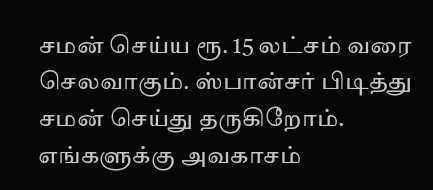சமன் செய்ய ரூ. 15 லட்சம் வரை செலவாகும். ஸ்பான்சர் பிடித்து சமன் செய்து தருகிறோம். எங்களுக்கு அவகாசம்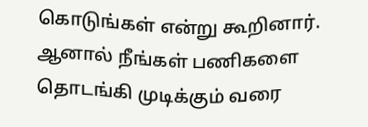கொடுங்கள் என்று கூறினார். ஆனால் நீங்கள் பணிகளை தொடங்கி முடிக்கும் வரை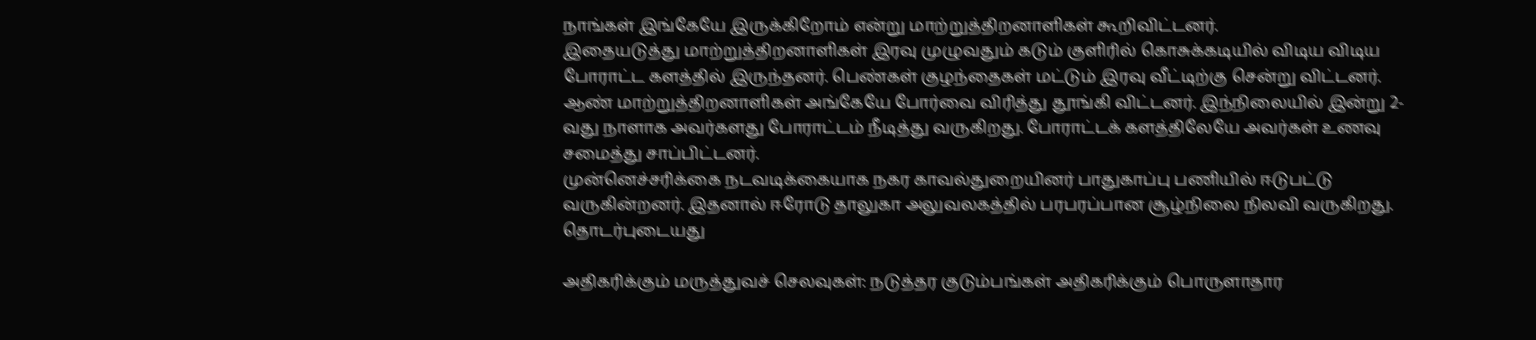நாங்கள் இங்கேயே இருக்கிறோம் என்று மாற்றுத்திறனாளிகள் கூறிவிட்டனர்.
இதையடுத்து மாற்றுத்திறனாளிகள் இரவு முழுவதும் கடும் குளிரில் கொசுக்கடியில் விடிய விடிய போராட்ட களத்தில் இருந்தனர். பெண்கள் குழந்தைகள் மட்டும் இரவு வீட்டிற்கு சென்று விட்டனர். ஆண் மாற்றுத்திறனாளிகள் அங்கேயே போர்வை விரித்து தூங்கி விட்டனர். இந்நிலையில் இன்று 2-வது நாளாக அவர்களது போராட்டம் நீடித்து வருகிறது. போராட்டக் களத்திலேயே அவர்கள் உணவு சமைத்து சாப்பிட்டனர்.
முன்னெச்சரிக்கை நடவடிக்கையாக நகர காவல்துறையினர் பாதுகாப்பு பணியில் ஈடுபட்டு வருகின்றனர். இதனால் ஈரோடு தாலுகா அலுவலகத்தில் பரபரப்பான சூழ்நிலை நிலவி வருகிறது.
தொடர்புடையது

அதிகரிக்கும் மருத்துவச் செலவுகள்: நடுத்தர குடும்பங்கள் அதிகரிக்கும் பொருளாதார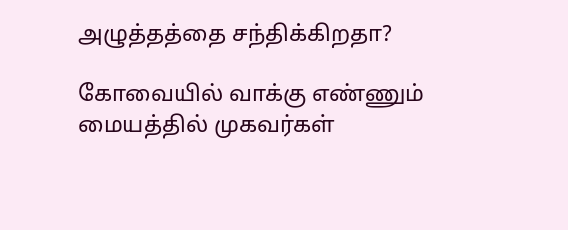அழுத்தத்தை சந்திக்கிறதா?

கோவையில் வாக்கு எண்ணும் மையத்தில் முகவர்கள்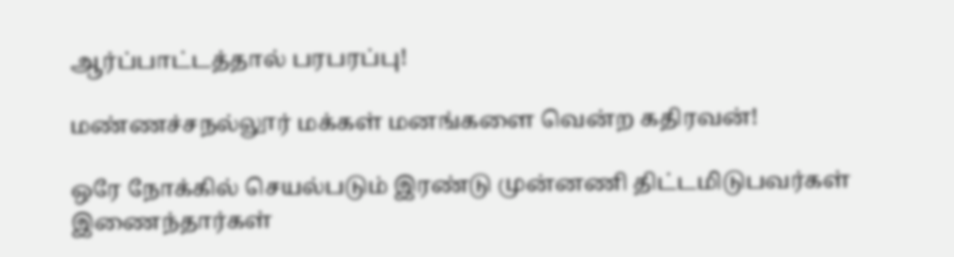ஆர்ப்பாட்டத்தால் பரபரப்பு!

மண்ணச்சநல்லூர் மக்கள் மனங்களை வென்ற கதிரவன்!

ஒரே நோக்கில் செயல்படும் இரண்டு முன்னணி திட்டமிடுபவர்கள் இணைந்தார்கள்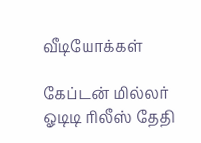வீடியோக்கள்

கேப்டன் மில்லர் ஓடிடி ரிலீஸ் தேதி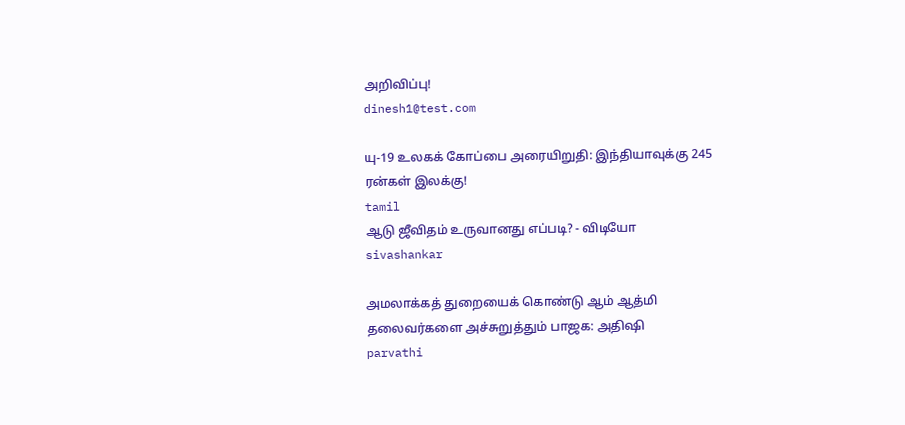அறிவிப்பு!
dinesh1@test.com

யு-19 உலகக் கோப்பை அரையிறுதி: இந்தியாவுக்கு 245 ரன்கள் இலக்கு!
tamil
ஆடு ஜீவிதம் உருவானது எப்படி? - விடியோ
sivashankar

அமலாக்கத் துறையைக் கொண்டு ஆம் ஆத்மி தலைவர்களை அச்சுறுத்தும் பாஜக: அதிஷி
parvathi